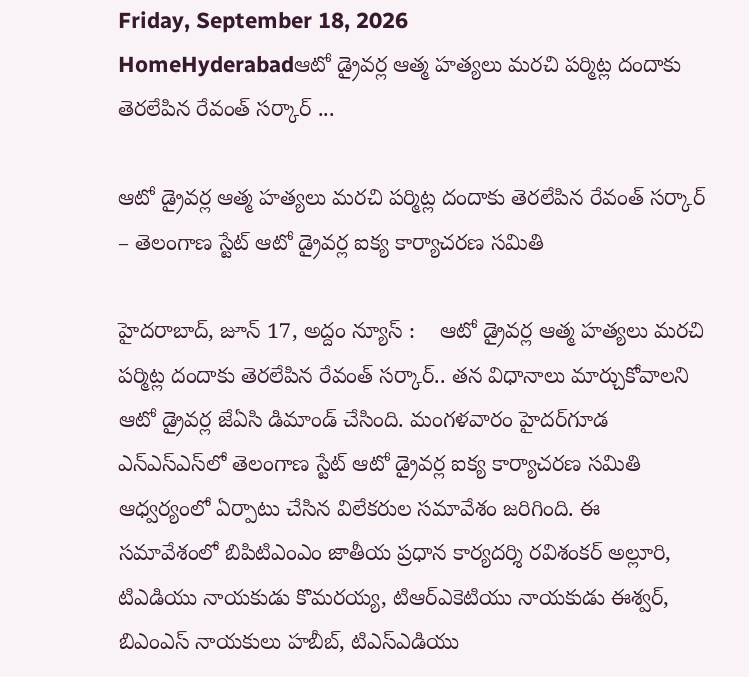Friday, September 18, 2026
HomeHyderabadఆటో డ్రైవర్ల ఆత్మ హత్యలు మరచి పర్మిట్ల దందాకు తెరలేపిన రేవంత్ సర్కార్ ...

ఆటో డ్రైవర్ల ఆత్మ హత్యలు మరచి పర్మిట్ల దందాకు తెరలేపిన రేవంత్ సర్కార్ – తెలంగాణ స్టేట్ ఆటో డ్రైవర్ల ఐక్య కార్యాచరణ సమితి

హైదరాబాద్, జూన్ 17, అద్దం న్యూస్ :    ఆటో డ్రైవర్ల ఆత్మ హత్యలు మరచి పర్మిట్ల దందాకు తెరలేపిన రేవంత్ సర్కార్.. తన విధానాలు మార్చుకోవాలని ఆటో డ్రైవ‌ర్ల జేఏసి డిమాండ్ చేసింది. మంగ‌ళ‌వారం హైద‌ర్‌గూడ ఎన్ఎస్ఎస్‌లో తెలంగాణ స్టేట్ ఆటో డ్రైవర్ల ఐక్య కార్యాచరణ సమితి ఆధ్వ‌ర్యంలో ఏర్పాటు చేసిన విలేక‌రుల స‌మావేశం జ‌రిగింది. ఈ స‌మావేశంలో బిపిటిఎంఎం జాతీయ ప్ర‌ధాన కార్య‌ద‌ర్శి రవిశంకర్ అల్లూరి, టిఎడియు నాయ‌కుడు కొమ‌ర‌య్య‌, టిఆర్ఎకెటియు నాయ‌కుడు ఈశ్వ‌ర్‌, బిఎంఎస్ నాయ‌కులు హ‌బీబ్‌, టిఎస్ఎడియు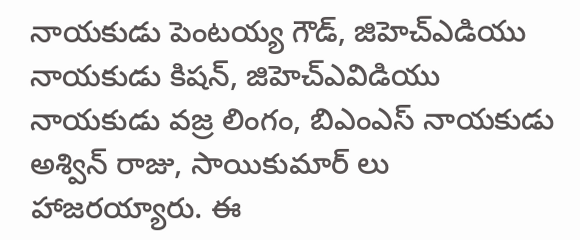నాయ‌కుడు పెంట‌య్య గౌడ్‌, జిహెచ్ఎడియు నాయ‌కుడు కిష‌న్‌, జిహెచ్ఎవిడియు నాయ‌కుడు వ‌జ్ర లింగం, బిఎంఎస్ నాయ‌కుడు అశ్విన్ రాజు, సాయికుమార్ లు హాజ‌ర‌య్యారు. ఈ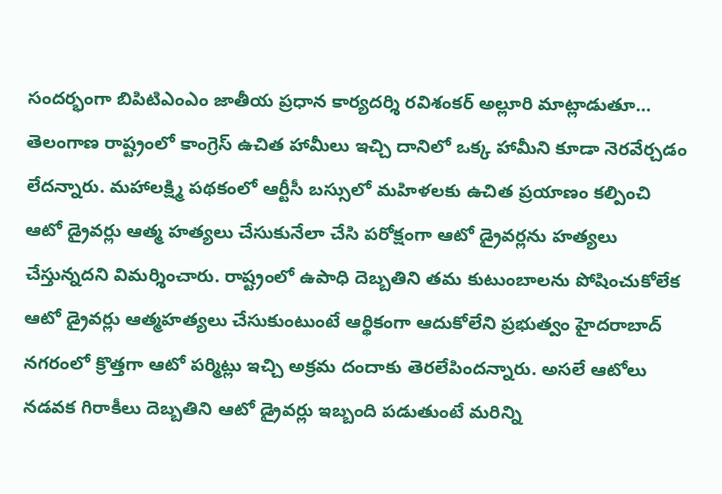సంద‌ర్భంగా బిపిటిఎంఎం జాతీయ ప్ర‌ధాన కార్య‌ద‌ర్శి రవిశంకర్ అల్లూరి మాట్లాడుతూ… తెలంగాణ రాష్ట్రంలో కాంగ్రెస్ ఉచిత హామీలు ఇచ్చి దానిలో ఒక్క హామీని కూడా నెరవేర్చడం లేదన్నారు. మహాలక్ష్మి పథకంలో ఆర్టీసీ బస్సులో మహిళలకు ఉచిత ప్రయాణం కల్పించి ఆటో డ్రైవర్లు ఆత్మ హత్యలు చేసుకునేలా చేసి పరోక్షంగా ఆటో డ్రైవర్లను హత్యలు చేస్తున్నదని విమ‌ర్శించారు. రాష్ట్రంలో ఉపాధి దెబ్బతిని తమ కుటుంబాలను పోషించుకోలేక ఆటో డ్రైవర్లు ఆత్మహత్యలు చేసుకుంటుంటే ఆర్థికంగా ఆదుకోలేని ప్రభుత్వం హైదరాబాద్ నగరంలో క్రొత్తగా ఆటో పర్మిట్లు ఇచ్చి అక్రమ దందాకు తెరలేపిందన్నారు. అసలే ఆటోలు నడవక గిరాకీలు దెబ్బతిని ఆటో డ్రైవర్లు ఇబ్బంది పడుతుంటే మరిన్ని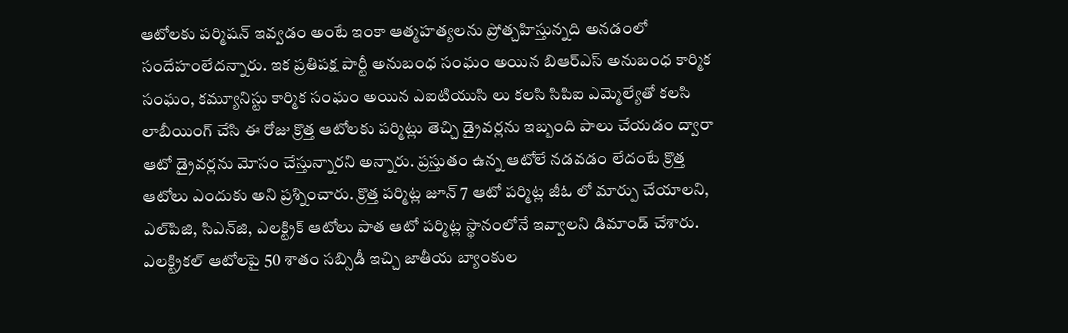ఆటోలకు పర్మిషన్ ఇవ్వడం అంటే ఇంకా ఆత్మహత్యలను ప్రోత్చహిస్తున్నది అనడంలో సందేహంలేద‌న్నారు. ఇక ప్రతిపక్ష పార్టీ అనుబంధ సంఘం అయిన బిఆర్ఎస్‌ అనుబంధ కార్మిక సంఘం, కమ్యూనిస్టు కార్మిక సంఘం అయిన ఎఐటియుసి లు కలసి సిపిఐ ఎమ్మెల్యేతో కలసి లాబీయింగ్ చేసి ఈ రోజు క్రొత్త ఆటోలకు పర్మిట్లు తెచ్చి డ్రైవర్లను ఇబ్బంది పాలు చేయడం ద్వారా ఆటో డ్రైవర్లను మోసం చేస్తున్నారని అన్నారు. ప్రస్తుతం ఉన్న ఆటోలే నడవడం లేదంటే క్రొత్త ఆటోలు ఎందుకు అని ప్ర‌శ్నించారు. క్రొత్త పర్మిట్ల జూన్ 7 ఆటో పర్మిట్ల జీఓ లో మార్పు చేయాలని, ఎల్‌పిజి, సిఎన్‌జి, ఎలక్ట్రిక్ ఆటోలు పాత ఆటో పర్మిట్ల స్థానంలోనే ఇవ్వాల‌ని డిమాండ్ చేశారు. ఎలక్ట్రికల్ ఆటోలపై 50 శాతం సబ్సిడీ ఇచ్చి జాతీయ బ్యాంకుల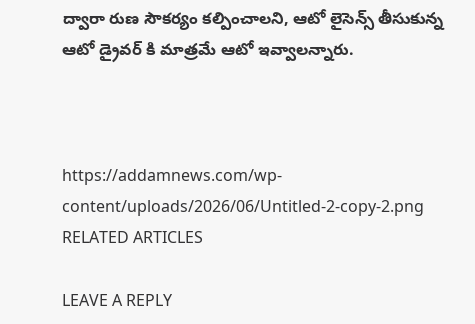ద్వారా రుణ సౌకర్యం కల్పించాలని, ఆటో లైసెన్స్ తీసుకున్న ఆటో డ్రైవర్ కి మాత్రమే ఆటో ఇవ్వాలన్నారు.



https://addamnews.com/wp-content/uploads/2026/06/Untitled-2-copy-2.png
RELATED ARTICLES

LEAVE A REPLY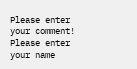Please enter your comment!
Please enter your name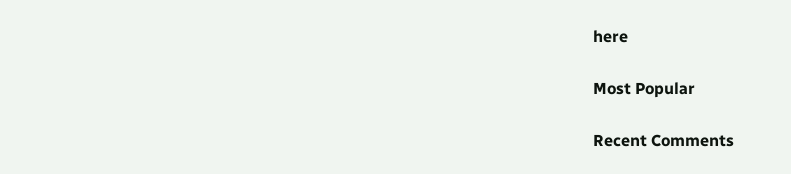here

Most Popular

Recent Comments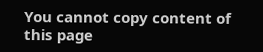You cannot copy content of this page